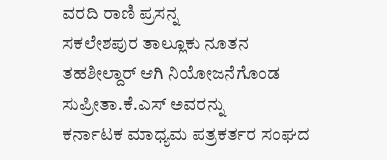ವರದಿ ರಾಣಿ ಪ್ರಸನ್ನ
ಸಕಲೇಶಪುರ ತಾಲ್ಲೂಕು ನೂತನ ತಹಶೀಲ್ದಾರ್ ಆಗಿ ನಿಯೋಜನೆಗೊಂಡ ಸುಪ್ರೀತಾ.ಕೆ.ಎಸ್ ಅವರನ್ನು
ಕರ್ನಾಟಕ ಮಾಧ್ಯಮ ಪತ್ರಕರ್ತರ ಸಂಘದ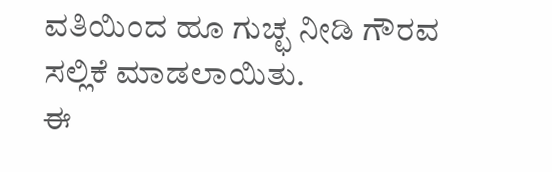ವತಿಯಿಂದ ಹೂ ಗುಚ್ಛ ನೀಡಿ ಗೌರವ ಸಲ್ಲಿಕೆ ಮಾಡಲಾಯಿತು.
ಈ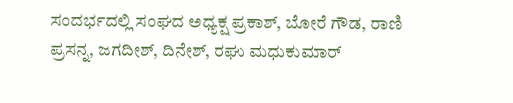ಸಂದರ್ಭದಲ್ಲಿ ಸಂಘದ ಅಧ್ಯಕ್ಷ ಪ್ರಕಾಶ್, ಬೋರೆ ಗೌಡ, ರಾಣಿ ಪ್ರಸನ್ನ, ಜಗದೀಶ್, ದಿನೇಶ್, ರಘು ಮಧುಕುಮಾರ್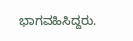ಭಾಗವಹಿಸಿದ್ದರು.